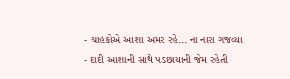- ચાહકોએ આશા અમર રહે... ના નારા ગજવ્યા
- દાદી આશાની સાથે પડછાયાની જેમ રહેતી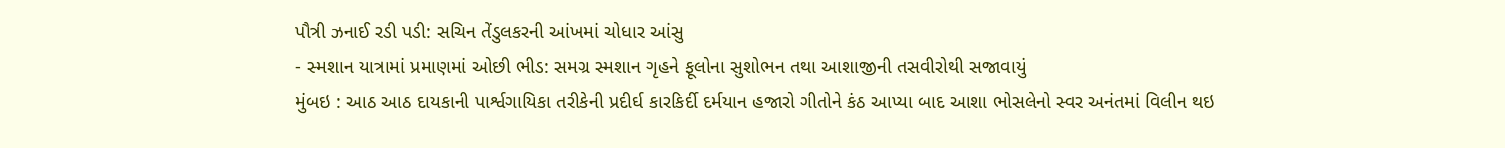પૌત્રી ઝનાઈ રડી પડી: સચિન તેંડુલકરની આંખમાં ચોધાર આંસુ
- સ્મશાન યાત્રામાં પ્રમાણમાં ઓછી ભીડ: સમગ્ર સ્મશાન ગૃહને ફૂલોના સુશોભન તથા આશાજીની તસવીરોથી સજાવાયું
મુંબઇ : આઠ આઠ દાયકાની પાર્શ્વગાયિકા તરીકેની પ્રદીર્ઘ કારકિર્દી દર્મયાન હજારો ગીતોને કંઠ આપ્યા બાદ આશા ભોસલેનો સ્વર અનંતમાં વિલીન થઇ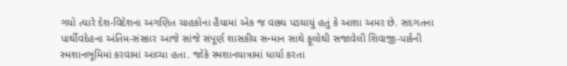ગયો ત્યારે દેશ-વિદેશના અગણિત ચાહકોના હૈયામાં એક જ વાક્ય પડઘાયું હતું કે આશા અમર છે. સદગતના પાર્થીવદેહના અંતિમ-સંસ્કાર આજે સાંજે સંપૂર્ણ શાસકીય સન્માન સાથે ફૂલોથી સજાવેલી શિવાજી-પાર્કની સ્મશાનભૂમિમાં કરવામાં આવ્યા હતા. જોકે સ્મશાનયાત્રામાં ધાર્યા કરતા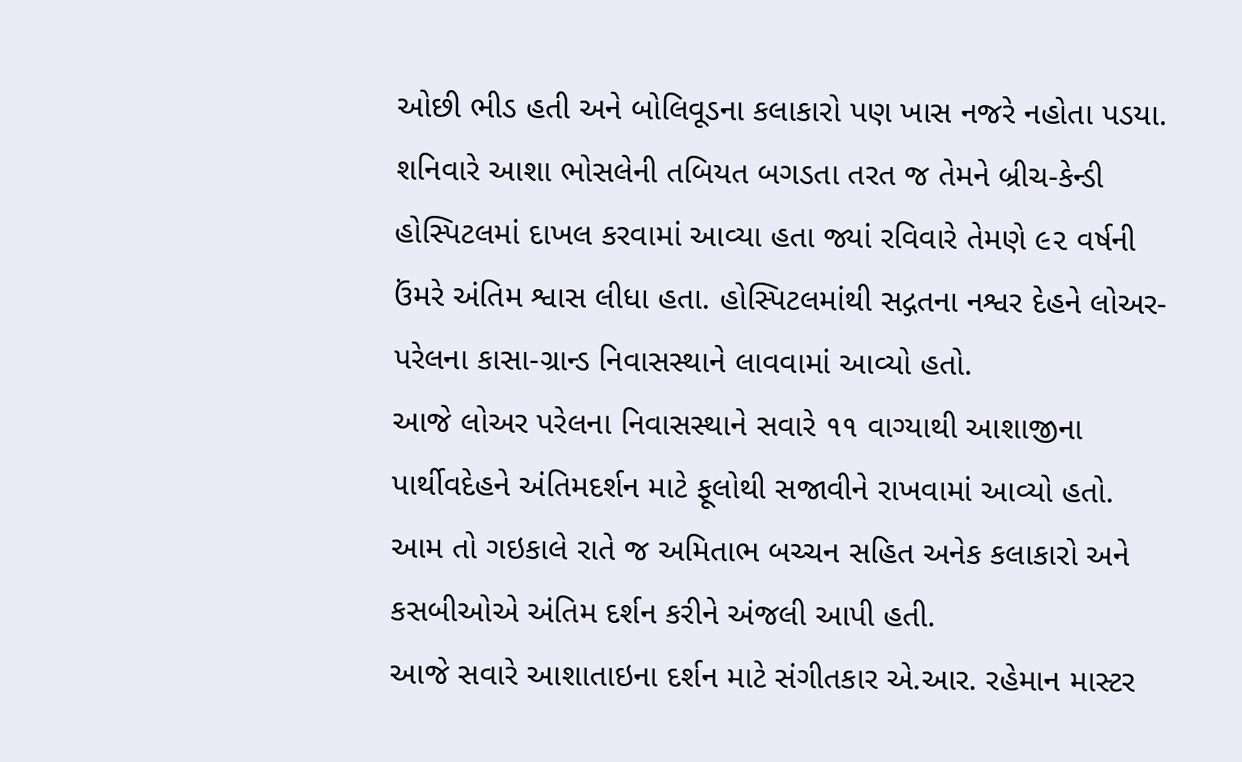ઓછી ભીડ હતી અને બોલિવૂડના કલાકારો પણ ખાસ નજરે નહોતા પડયા.
શનિવારે આશા ભોસલેની તબિયત બગડતા તરત જ તેમને બ્રીચ-કેન્ડી હોસ્પિટલમાં દાખલ કરવામાં આવ્યા હતા જ્યાં રવિવારે તેમણે ૯૨ વર્ષની ઉંમરે અંતિમ શ્વાસ લીધા હતા. હોસ્પિટલમાંથી સદ્ગતના નશ્વર દેહને લોઅર-પરેલના કાસા-ગ્રાન્ડ નિવાસસ્થાને લાવવામાં આવ્યો હતો.
આજે લોઅર પરેલના નિવાસસ્થાને સવારે ૧૧ વાગ્યાથી આશાજીના પાર્થીવદેહને અંતિમદર્શન માટે ફૂલોથી સજાવીને રાખવામાં આવ્યો હતો. આમ તો ગઇકાલે રાતે જ અમિતાભ બચ્ચન સહિત અનેક કલાકારો અને કસબીઓએ અંતિમ દર્શન કરીને અંજલી આપી હતી.
આજે સવારે આશાતાઇના દર્શન માટે સંગીતકાર એ.આર. રહેમાન માસ્ટર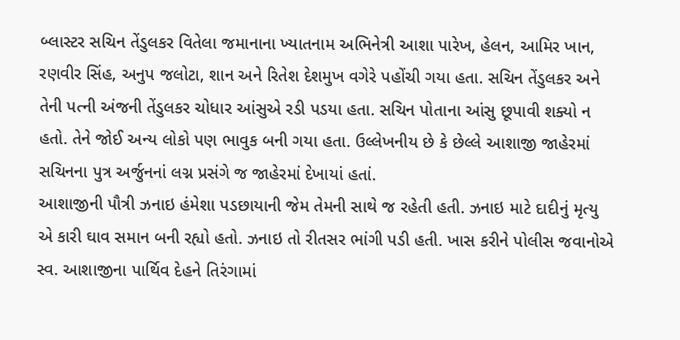બ્લાસ્ટર સચિન તેંડુલકર વિતેલા જમાનાના ખ્યાતનામ અભિનેત્રી આશા પારેખ, હેલન, આમિર ખાન, રણવીર સિંહ, અનુપ જલોટા, શાન અને રિતેશ દેશમુખ વગેરે પહોંચી ગયા હતા. સચિન તેંડુલકર અને તેની પત્ની અંજની તેંડુલકર ચોધાર આંસુએ રડી પડયા હતા. સચિન પોતાના આંસુ છૂપાવી શક્યો ન હતો. તેને જોઈ અન્ય લોકો પણ ભાવુક બની ગયા હતા. ઉલ્લેખનીય છે કે છેલ્લે આશાજી જાહેરમાં સચિનના પુત્ર અર્જુનનાં લગ્ન પ્રસંગે જ જાહેરમાં દેખાયાં હતાં.
આશાજીની પૌત્રી ઝનાઇ હંમેશા પડછાયાની જેમ તેમની સાથે જ રહેતી હતી. ઝનાઇ માટે દાદીનું મૃત્યુ એ કારી ઘાવ સમાન બની રહ્યો હતો. ઝનાઇ તો રીતસર ભાંગી પડી હતી. ખાસ કરીને પોલીસ જવાનોએ સ્વ. આશાજીના પાર્થિવ દેહને તિરંગામાં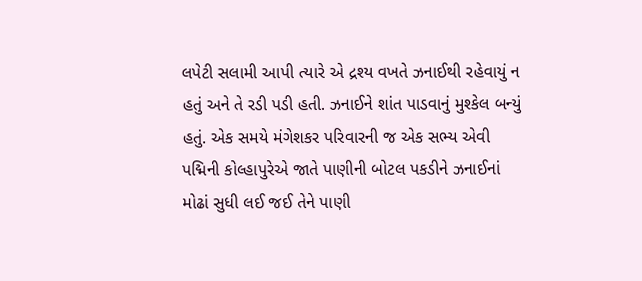લપેટી સલામી આપી ત્યારે એ દ્રશ્ય વખતે ઝનાઈથી રહેવાયું ન હતું અને તે રડી પડી હતી. ઝનાઈને શાંત પાડવાનું મુશ્કેલ બન્યું હતું. એક સમયે મંગેશકર પરિવારની જ એક સભ્ય એવી પદ્મિની કોલ્હાપુરેએ જાતે પાણીની બોટલ પકડીને ઝનાઈનાં મોઢાં સુધી લઈ જઈ તેને પાણી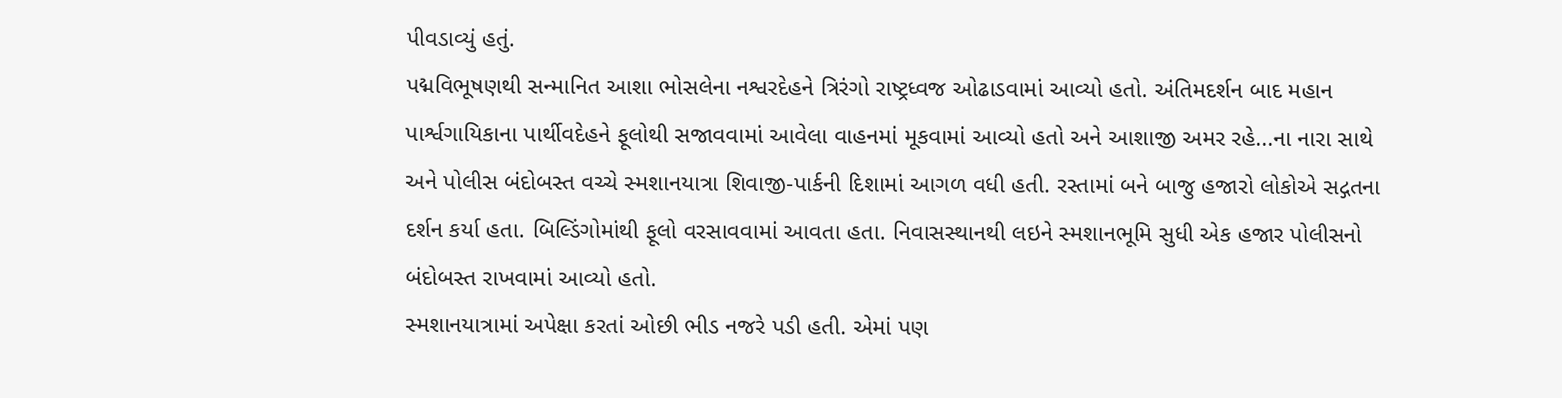પીવડાવ્યું હતું.
પદ્મવિભૂષણથી સન્માનિત આશા ભોસલેના નશ્વરદેહને ત્રિરંગો રાષ્ટ્રધ્વજ ઓઢાડવામાં આવ્યો હતો. અંતિમદર્શન બાદ મહાન પાર્શ્વગાયિકાના પાર્થીવદેહને ફૂલોથી સજાવવામાં આવેલા વાહનમાં મૂકવામાં આવ્યો હતો અને આશાજી અમર રહે...ના નારા સાથે અને પોલીસ બંદોબસ્ત વચ્ચે સ્મશાનયાત્રા શિવાજી-પાર્કની દિશામાં આગળ વધી હતી. રસ્તામાં બને બાજુ હજારો લોકોએ સદ્ગતના દર્શન કર્યા હતા. બિલ્ડિંગોમાંથી ફૂલો વરસાવવામાં આવતા હતા. નિવાસસ્થાનથી લઇને સ્મશાનભૂમિ સુધી એક હજાર પોલીસનો બંદોબસ્ત રાખવામાં આવ્યો હતો.
સ્મશાનયાત્રામાં અપેક્ષા કરતાં ઓછી ભીડ નજરે પડી હતી. એમાં પણ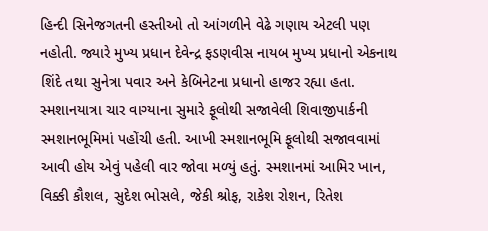હિન્દી સિનેજગતની હસ્તીઓ તો આંગળીને વેઢે ગણાય એટલી પણ નહોતી. જ્યારે મુખ્ય પ્રધાન દેવેન્દ્ર ફડણવીસ નાયબ મુખ્ય પ્રધાનો એકનાથ શિંદે તથા સુનેત્રા પવાર અને કેબિનેટના પ્રધાનો હાજર રહ્યા હતા.
સ્મશાનયાત્રા ચાર વાગ્યાના સુમારે ફૂલોથી સજાવેલી શિવાજીપાર્કની સ્મશાનભૂમિમાં પહોંચી હતી. આખી સ્મશાનભૂમિ ફૂલોથી સજાવવામાં આવી હોય એવું પહેલી વાર જોવા મળ્યું હતું. સ્મશાનમાં આમિર ખાન, વિક્કી કૌશલ, સુદેશ ભોસલે, જેકી શ્રોફ, રાકેશ રોશન, રિતેશ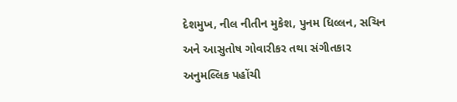દેશમુખ, નીલ નીતીન મુકેશ, પુનમ ધિલ્લન, સચિન અને આસુતોષ ગોવારીકર તથા સંગીતકાર અનુમલ્લિક પહોંચી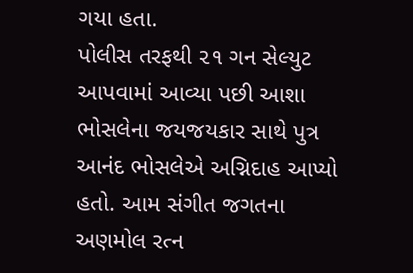ગયા હતા.
પોલીસ તરફથી ૨૧ ગન સેલ્યુટ આપવામાં આવ્યા પછી આશા ભોસલેના જયજયકાર સાથે પુત્ર આનંદ ભોસલેએ અગ્નિદાહ આપ્યો હતો. આમ સંગીત જગતના અણમોલ રત્ન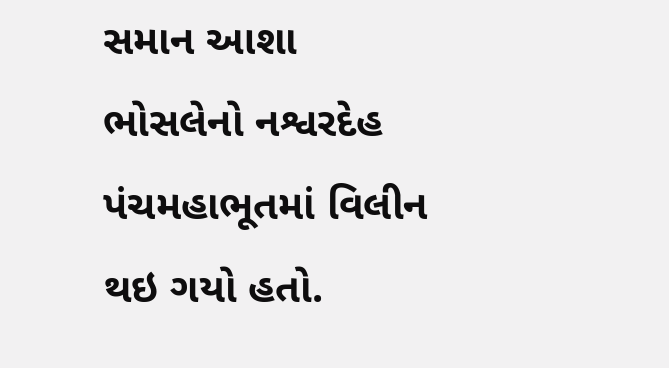સમાન આશા ભોસલેનો નશ્વરદેહ પંચમહાભૂતમાં વિલીન થઇ ગયો હતો.